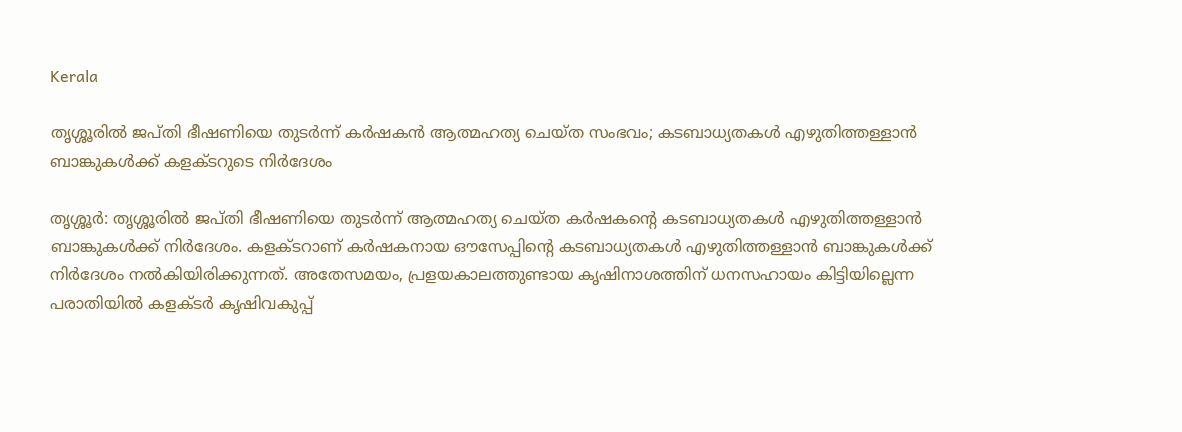Kerala

തൃശ്ശൂരില്‍ ജപ്തി ഭീഷണിയെ തുടര്‍ന്ന് കര്‍ഷകന്‍ ആത്മഹത്യ ചെയ്ത സംഭവം; കടബാധ്യതകള്‍ എഴുതിത്തള്ളാന്‍ ബാങ്കുകള്‍ക്ക് കളക്ടറുടെ നിര്‍ദേശം

തൃശ്ശൂര്‍: തൃശ്ശൂരില്‍ ജപ്തി ഭീഷണിയെ തുടര്‍ന്ന് ആത്മഹത്യ ചെയ്ത കര്‍ഷകന്റെ കടബാധ്യതകള്‍ എഴുതിത്തള്ളാന്‍ ബാങ്കുകള്‍ക്ക് നിര്‍ദേശം. കളക്ടറാണ് കര്‍ഷകനായ ഔസേപ്പിന്റെ കടബാധ്യതകള്‍ എഴുതിത്തള്ളാന്‍ ബാങ്കുകള്‍ക്ക് നിര്‍ദേശം നല്‍കിയിരിക്കുന്നത്. അതേസമയം, പ്രളയകാലത്തുണ്ടായ കൃഷിനാശത്തിന് ധനസഹായം കിട്ടിയില്ലെന്ന പരാതിയില്‍ കളക്ടര്‍ കൃഷിവകുപ്പ്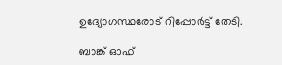ഉദ്യോഗസ്ഥരോട് റിപ്പോര്‍ട്ട് തേടി.

ബാങ്ക് ഓഫ്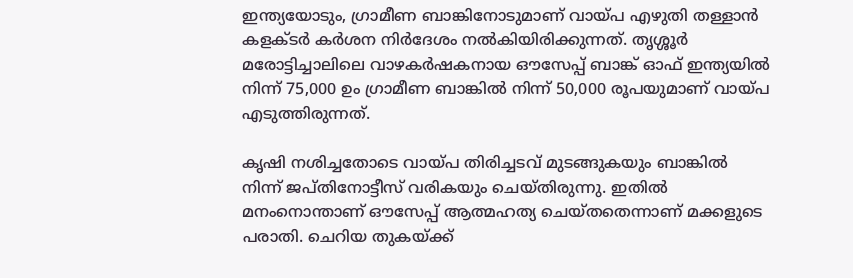ഇന്ത്യയോടും, ഗ്രാമീണ ബാങ്കിനോടുമാണ് വായ്പ എഴുതി തള്ളാന്‍ കളക്ടര്‍ കര്‍ശന നിര്‍ദേശം നല്‍കിയിരിക്കുന്നത്. തൃശ്ശൂര്‍ മരോട്ടിച്ചാലിലെ വാഴകര്‍ഷകനായ ഔസേപ്പ് ബാങ്ക് ഓഫ് ഇന്ത്യയില്‍ നിന്ന് 75,000 ഉം ഗ്രാമീണ ബാങ്കില്‍ നിന്ന് 50,000 രൂപയുമാണ് വായ്പ എടുത്തിരുന്നത്.

കൃഷി നശിച്ചതോടെ വായ്പ തിരിച്ചടവ് മുടങ്ങുകയും ബാങ്കില്‍ നിന്ന് ജപ്തിനോട്ടീസ് വരികയും ചെയ്തിരുന്നു. ഇതില്‍ മനംനൊന്താണ് ഔസേപ്പ് ആത്മഹത്യ ചെയ്തതെന്നാണ് മക്കളുടെ പരാതി. ചെറിയ തുകയ്ക്ക്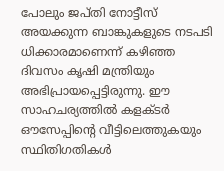പോലും ജപ്തി നോട്ടീസ് അയക്കുന്ന ബാങ്കുകളുടെ നടപടി ധിക്കാരമാണെന്ന് കഴിഞ്ഞ ദിവസം കൃഷി മന്ത്രിയും അഭിപ്രായപ്പെട്ടിരുന്നു. ഈ സാഹചര്യത്തില്‍ കളക്ടര്‍ ഔസേപ്പിന്റെ വീട്ടിലെത്തുകയും സ്ഥിതിഗതികള്‍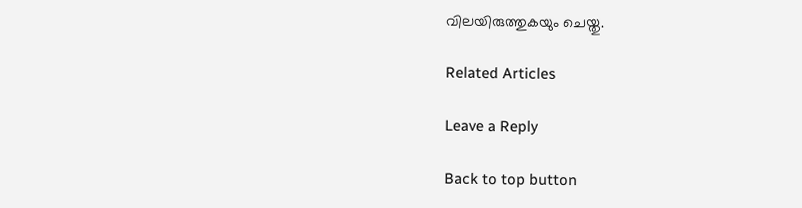വിലയിരുത്തുകയും ചെയ്തു.

Related Articles

Leave a Reply

Back to top button